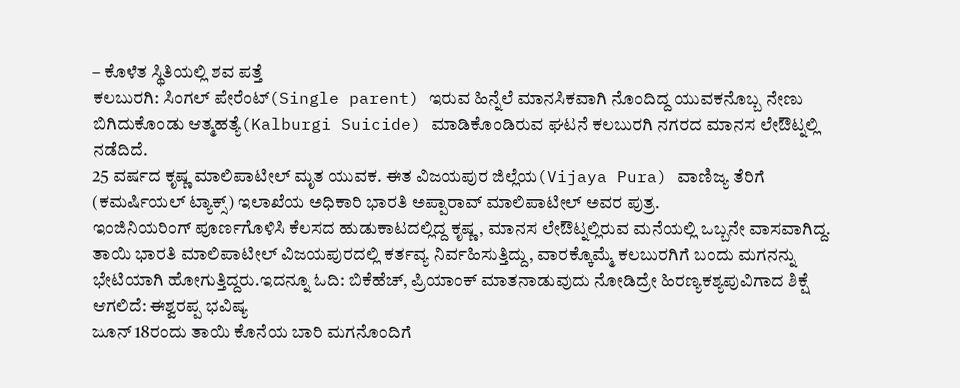– ಕೊಳೆತ ಸ್ಥಿತಿಯಲ್ಲಿ ಶವ ಪತ್ತೆ
ಕಲಬುರಗಿ: ಸಿಂಗಲ್ ಪೇರೆಂಟ್(Single parent) ಇರುವ ಹಿನ್ನೆಲೆ ಮಾನಸಿಕವಾಗಿ ನೊಂದಿದ್ದ ಯುವಕನೊಬ್ಬ ನೇಣು ಬಿಗಿದುಕೊಂಡು ಆತ್ಮಹತ್ಯೆ(Kalburgi Suicide) ಮಾಡಿಕೊಂಡಿರುವ ಘಟನೆ ಕಲಬುರಗಿ ನಗರದ ಮಾನಸ ಲೇಔಟ್ನಲ್ಲಿ ನಡೆದಿದೆ.
25 ವರ್ಷದ ಕೃಷ್ಣ ಮಾಲಿಪಾಟೀಲ್ ಮೃತ ಯುವಕ. ಈತ ವಿಜಯಪುರ ಜಿಲ್ಲೆಯ(Vijaya Pura) ವಾಣಿಜ್ಯ ತೆರಿಗೆ (ಕಮರ್ಷಿಯಲ್ ಟ್ಯಾಕ್ಸ್) ಇಲಾಖೆಯ ಅಧಿಕಾರಿ ಭಾರತಿ ಅಪ್ಪಾರಾವ್ ಮಾಲಿಪಾಟೀಲ್ ಅವರ ಪುತ್ರ.
ಇಂಜಿನಿಯರಿಂಗ್ ಪೂರ್ಣಗೊಳಿಸಿ ಕೆಲಸದ ಹುಡುಕಾಟದಲ್ಲಿದ್ದ ಕೃಷ್ಣ, ಮಾನಸ ಲೇಔಟ್ನಲ್ಲಿರುವ ಮನೆಯಲ್ಲಿ ಒಬ್ಬನೇ ವಾಸವಾಗಿದ್ದ. ತಾಯಿ ಭಾರತಿ ಮಾಲಿಪಾಟೀಲ್ ವಿಜಯಪುರದಲ್ಲಿ ಕರ್ತವ್ಯ ನಿರ್ವಹಿಸುತ್ತಿದ್ದು, ವಾರಕ್ಕೊಮ್ಮೆ ಕಲಬುರಗಿಗೆ ಬಂದು ಮಗನನ್ನು ಭೇಟಿಯಾಗಿ ಹೋಗುತ್ತಿದ್ದರು.ಇದನ್ನೂ ಓದಿ: ಬಿಕೆಹೆಚ್, ಪ್ರಿಯಾಂಕ್ ಮಾತನಾಡುವುದು ನೋಡಿದ್ರೇ ಹಿರಣ್ಯಕಶ್ಯಪುವಿಗಾದ ಶಿಕ್ಷೆ ಆಗಲಿದೆ: ಈಶ್ವರಪ್ಪ ಭವಿಷ್ಯ
ಜೂನ್ 18ರಂದು ತಾಯಿ ಕೊನೆಯ ಬಾರಿ ಮಗನೊಂದಿಗೆ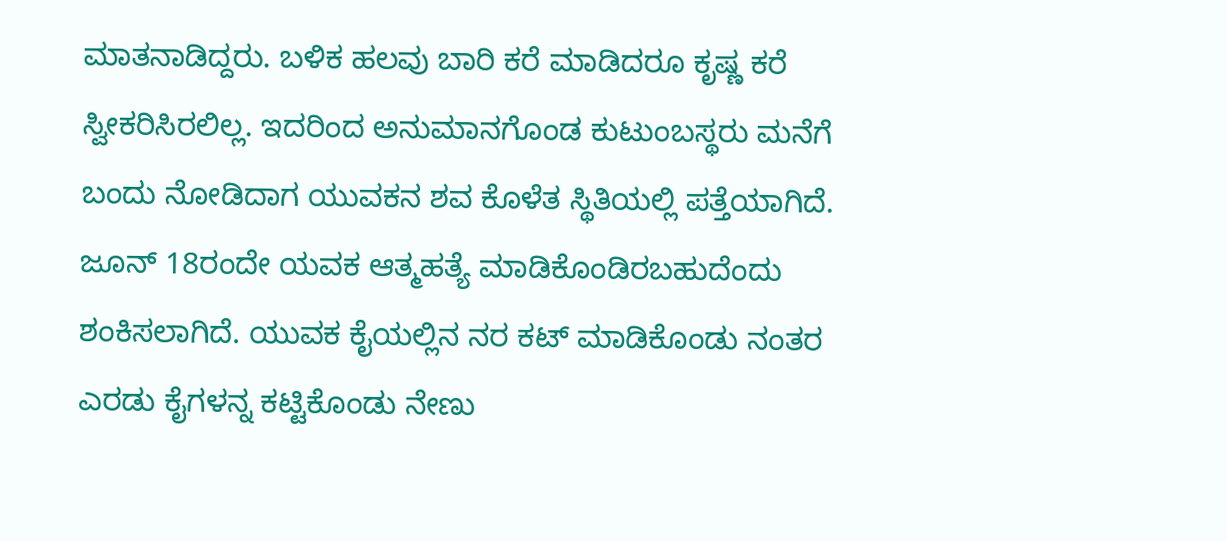ಮಾತನಾಡಿದ್ದರು. ಬಳಿಕ ಹಲವು ಬಾರಿ ಕರೆ ಮಾಡಿದರೂ ಕೃಷ್ಣ ಕರೆ ಸ್ವೀಕರಿಸಿರಲಿಲ್ಲ. ಇದರಿಂದ ಅನುಮಾನಗೊಂಡ ಕುಟುಂಬಸ್ಥರು ಮನೆಗೆ ಬಂದು ನೋಡಿದಾಗ ಯುವಕನ ಶವ ಕೊಳೆತ ಸ್ಥಿತಿಯಲ್ಲಿ ಪತ್ತೆಯಾಗಿದೆ.
ಜೂನ್ 18ರಂದೇ ಯವಕ ಆತ್ಮಹತ್ಯೆ ಮಾಡಿಕೊಂಡಿರಬಹುದೆಂದು ಶಂಕಿಸಲಾಗಿದೆ. ಯುವಕ ಕೈಯಲ್ಲಿನ ನರ ಕಟ್ ಮಾಡಿಕೊಂಡು ನಂತರ ಎರಡು ಕೈಗಳನ್ನ ಕಟ್ಟಿಕೊಂಡು ನೇಣು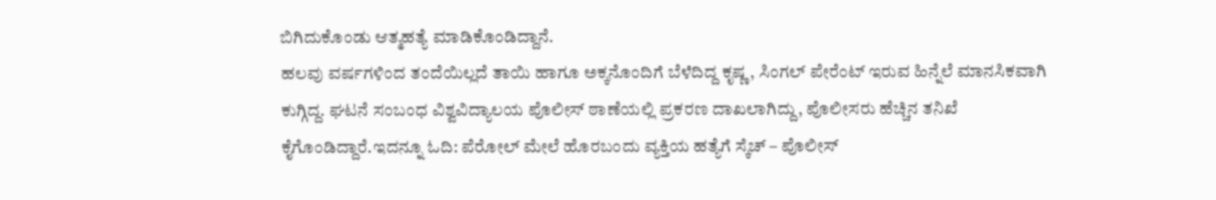ಬಿಗಿದುಕೊಂಡು ಆತ್ಮಹತ್ಯೆ ಮಾಡಿಕೊಂಡಿದ್ದಾನೆ.
ಹಲವು ವರ್ಷಗಳಿಂದ ತಂದೆಯಿಲ್ಲದೆ ತಾಯಿ ಹಾಗೂ ಅಕ್ಕನೊಂದಿಗೆ ಬೆಳೆದಿದ್ದ ಕೃಷ್ಣ, ಸಿಂಗಲ್ ಪೇರೆಂಟ್ ಇರುವ ಹಿನ್ನೆಲೆ ಮಾನಸಿಕವಾಗಿ ಕುಗ್ಗಿದ್ದ. ಘಟನೆ ಸಂಬಂಧ ವಿಶ್ವವಿದ್ಯಾಲಯ ಪೊಲೀಸ್ ಠಾಣೆಯಲ್ಲಿ ಪ್ರಕರಣ ದಾಖಲಾಗಿದ್ದು, ಪೊಲೀಸರು ಹೆಚ್ಚಿನ ತನಿಖೆ ಕೈಗೊಂಡಿದ್ದಾರೆ.ಇದನ್ನೂ ಓದಿ: ಪೆರೋಲ್ ಮೇಲೆ ಹೊರಬಂದು ವ್ಯಕ್ತಿಯ ಹತ್ಯೆಗೆ ಸ್ಕೆಚ್ – ಪೊಲೀಸ್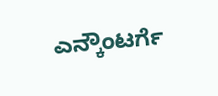ಎನ್ಕೌಂಟರ್ಗೆ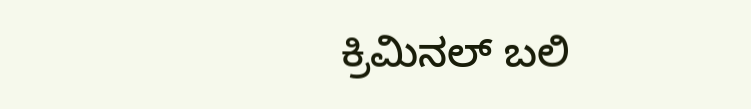ಕ್ರಿಮಿನಲ್ ಬಲಿ